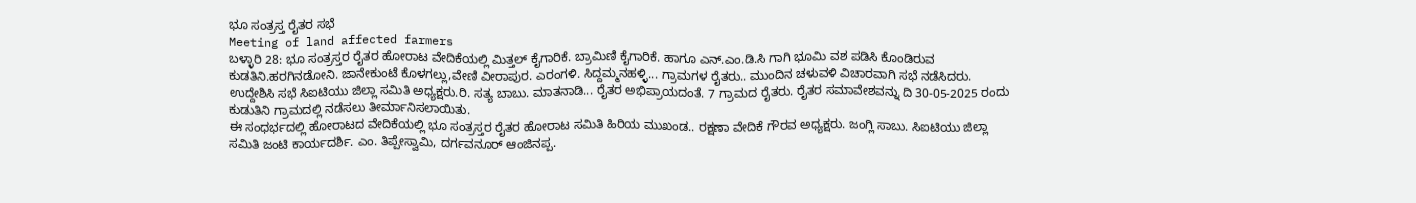ಭೂ ಸಂತ್ರಸ್ತ ರೈತರ ಸಭೆ
Meeting of land affected farmers
ಬಳ್ಳಾರಿ 28: ಭೂ ಸಂತ್ರಸ್ತರ ರೈತರ ಹೋರಾಟ ವೇದಿಕೆಯಲ್ಲಿ ಮಿತ್ತಲ್ ಕೈಗಾರಿಕೆ. ಬ್ರಾಮಿಣಿ ಕೈಗಾರಿಕೆ. ಹಾಗೂ ಎನ್.ಎಂ.ಡಿ.ಸಿ ಗಾಗಿ ಭೂಮಿ ವಶ ಪಡಿಸಿ ಕೊಂಡಿರುವ ಕುಡತಿನಿ.ಹರಗಿನಡೋನಿ. ಜಾನೇಕುಂಟೆ ಕೊಳಗಲ್ಲು,ವೇಣಿ ವೀರಾಪುರ. ಎರಂಗಳಿ. ಸಿದ್ದಮ್ಮನಹಳ್ಳಿ... ಗ್ರಾಮಗಳ ರೈತರು.. ಮುಂದಿನ ಚಳುವಳಿ ವಿಚಾರವಾಗಿ ಸಭೆ ನಡೆಸಿದರು.
ಉದ್ದೇಶಿಸಿ ಸಭೆ ಸಿಐಟಿಯು ಜಿಲ್ಲಾ ಸಮಿತಿ ಅಧ್ಯಕ್ಷರು.ರಿ. ಸತ್ಯ ಬಾಬು. ಮಾತನಾಡಿ... ರೈತರ ಅಭಿಪ್ರಾಯದಂತೆ. 7 ಗ್ರಾಮದ ರೈತರು. ರೈತರ ಸಮಾವೇಶವನ್ನು ದಿ 30-05-2025 ರಂದು ಕುಡುತಿನಿ ಗ್ರಾಮದಲ್ಲಿ ನಡೆಸಲು ತೀರ್ಮಾನಿಸಲಾಯಿತು.
ಈ ಸಂಧರ್ಭದಲ್ಲಿ ಹೋರಾಟದ ವೇದಿಕೆಯಲ್ಲಿ ಭೂ ಸಂತ್ರಸ್ತರ ರೈತರ ಹೋರಾಟ ಸಮಿತಿ ಹಿರಿಯ ಮುಖಂಡ.. ರಕ್ಷಣಾ ವೇದಿಕೆ ಗೌರವ ಅಧ್ಯಕ್ಷರು. ಜಂಗ್ಲಿ ಸಾಬು. ಸಿಐಟಿಯು ಜಿಲ್ಲಾ ಸಮಿತಿ ಜಂಟಿ ಕಾರ್ಯದರ್ಶಿ. ಎಂ. ತಿಪ್ಪೇಸ್ವಾಮಿ, ದರ್ಗವನೂರ್ ಆಂಜಿನಪ್ಪ.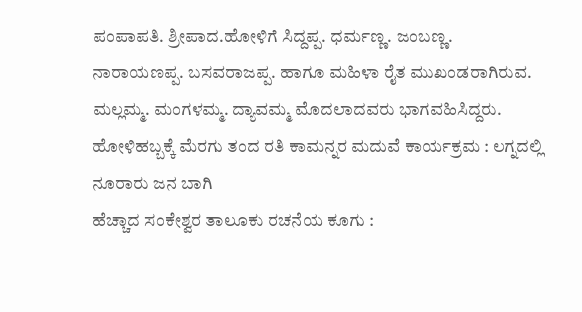ಪಂಪಾಪತಿ. ಶ್ರೀಪಾದ.ಹೋಳಿಗೆ ಸಿದ್ದಪ್ಪ. ಧರ್ಮಣ್ಣ. ಜಂಬಣ್ಣ. ನಾರಾಯಣಪ್ಪ. ಬಸವರಾಜಪ್ಪ. ಹಾಗೂ ಮಹಿಳಾ ರೈತ ಮುಖಂಡರಾಗಿರುವ. ಮಲ್ಲಮ್ಮ. ಮಂಗಳಮ್ಮ. ದ್ಯಾವಮ್ಮ ಮೊದಲಾದವರು ಭಾಗವಹಿಸಿದ್ದರು.
ಹೋಳಿಹಬ್ಬಕ್ಕೆ ಮೆರಗು ತಂದ ರತಿ ಕಾಮನ್ನರ ಮದುವೆ ಕಾರ್ಯಕ್ರಮ : ಲಗ್ನದಲ್ಲಿ ನೂರಾರು ಜನ ಬಾಗಿ
ಹೆಚ್ಚಾದ ಸಂಕೇಶ್ವರ ತಾಲೂಕು ರಚನೆಯ ಕೂಗು :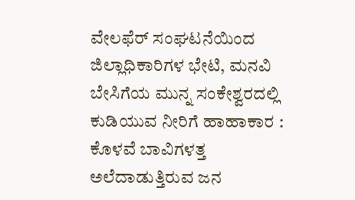ವೇಲಫೆರ್ ಸಂಘಟನೆಯಿಂದ ಜಿಲ್ಲಾಧಿಕಾರಿಗಳ ಭೇಟಿ, ಮನವಿ
ಬೇಸಿಗೆಯ ಮುನ್ನ ಸಂಕೇಶ್ವರದಲ್ಲಿ ಕುಡಿಯುವ ನೀರಿಗೆ ಹಾಹಾಕಾರ : ಕೊಳವೆ ಬಾವಿಗಳತ್ತ ಅಲೆದಾಡುತ್ತಿರುವ ಜನ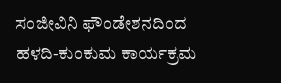ಸಂಜೀವಿನಿ ಫೌಂಡೇಶನದಿಂದ ಹಳದಿ-ಕುಂಕುಮ ಕಾರ್ಯಕ್ರಮ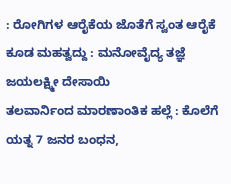: ರೋಗಿಗಳ ಆರೈಕೆಯ ಜೊತೆಗೆ ಸ್ವಂತ ಆರೈಕೆ ಕೂಡ ಮಹತ್ವದ್ದು : ಮನೋವೈದ್ಯ ತಜ್ಞೆ ಜಯಲಕ್ಷ್ಮೀ ದೇಸಾಯಿ
ತಲವಾರ್ನಿಂದ ಮಾರಣಾಂತಿಕ ಹಲ್ಲೆ : ಕೊಲೆಗೆ ಯತ್ನ 7 ಜನರ ಬಂಧನ,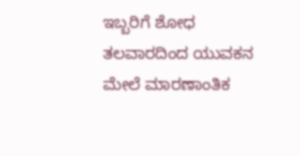ಇಬ್ಬರಿಗೆ ಶೋಧ
ತಲವಾರದಿಂದ ಯುವಕನ ಮೇಲೆ ಮಾರಣಾಂತಿಕ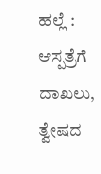ಹಲ್ಲೆ : ಆಸ್ಪತ್ರೆಗೆ ದಾಖಲು, ತ್ವೇಷದ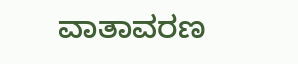ವಾತಾವರಣ